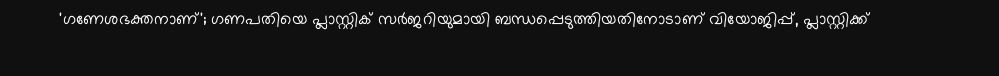'ഗണേശഭക്തനാണ്'; ഗണപതിയെ പ്ലാസ്റ്റിക് സർജറിയുമായി ബന്ധപ്പെടുത്തിയതിനോടാണ് വിയോജിപ്പ്‌, പ്ലാസ്റ്റിക്ക്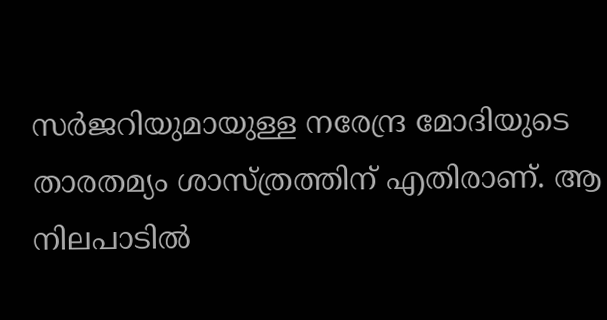സർജറിയുമായുള്ള നരേന്ദ്ര മോദിയുടെ താരതമ്യം ശാസ്ത്രത്തിന് എതിരാണ്. ആ നിലപാടിൽ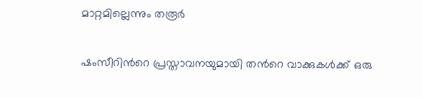മാറ്റമില്ലെന്നും തരൂർ

ഷംസീറിന്‍റെ പ്രസ്താവനയുമായി തന്‍റെ വാക്കുകള്‍ക്ക് ഒരു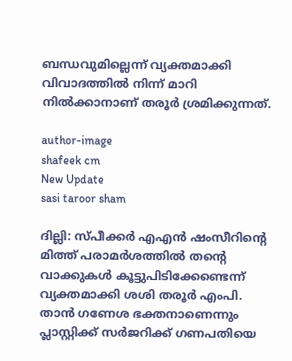ബന്ധവുമില്ലെന്ന് വ്യക്തമാക്കി വിവാദത്തില്‍ നിന്ന് മാറി നില്‍ക്കാനാണ് തരൂർ ശ്രമിക്കുന്നത്.

author-image
shafeek cm
New Update
sasi taroor sham

ദില്ലി: സ്പീക്കർ എഎൻ ഷംസീറിന്‍റെ മിത്ത് പരാമർശത്തില്‍ തന്‍റെ വാക്കുകള്‍ കൂട്ടുപിടിക്കേണ്ടെന്ന് വ്യക്തമാക്കി ശശി തരൂർ എംപി. താൻ ഗണേശ ഭക്തനാണെന്നും പ്ലാസ്റ്റിക്ക് സർജ‍റിക്ക് ഗണപതിയെ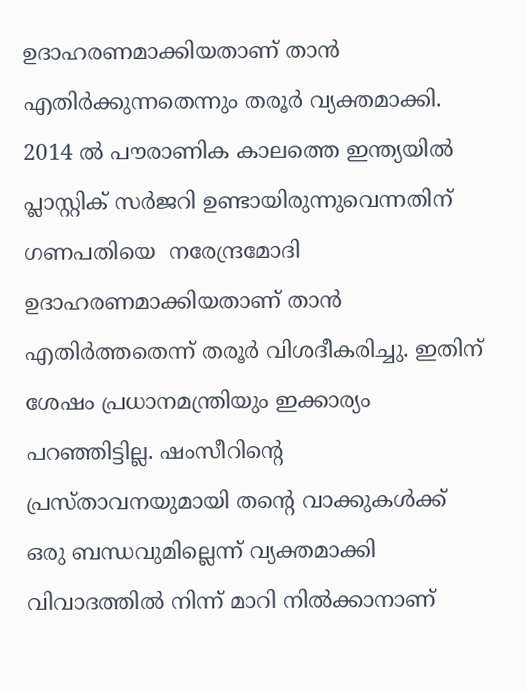ഉദാഹരണമാക്കിയതാണ് താൻ എതിര്‍ക്കുന്നതെന്നും തരൂര്‍ വ്യക്തമാക്കി.  2014 ല്‍ പൗരാണിക കാലത്തെ ഇന്ത്യയില്‍ പ്ലാസ്റ്റിക് സർജറി ഉണ്ടായിരുന്നുവെന്നതിന് ഗണപതിയെ  നരേന്ദ്രമോദി ഉദാഹരണമാക്കിയതാണ് താന്‍ എതിര്‍ത്തതെന്ന് തരൂര്‍ വിശദീകരിച്ചു. ഇതിന് ശേഷം പ്രധാനമന്ത്രിയും ഇക്കാര്യം പറഞ്ഞിട്ടില്ല. ഷംസീറിന്‍റെ പ്രസ്താവനയുമായി തന്‍റെ വാക്കുകള്‍ക്ക് ഒരു ബന്ധവുമില്ലെന്ന് വ്യക്തമാക്കി വിവാദത്തില്‍ നിന്ന് മാറി നില്‍ക്കാനാണ്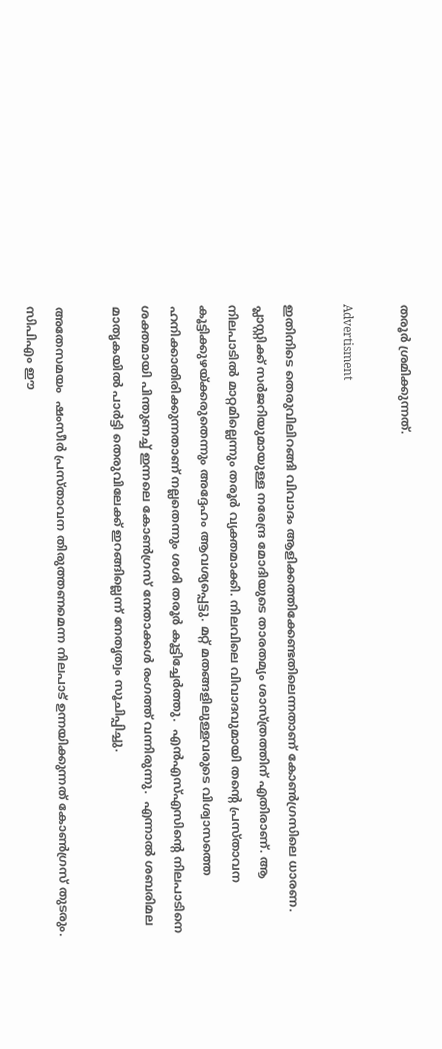തരൂർ ശ്രമിക്കുന്നത്.

Advertisment

ഇതിനിടെ തെരുവിലിറങ്ങി വിവാദം ആളിക്കത്തിക്കേണ്ടതിലെന്നതാണ് കോണ്‍ഗ്രസിലെ ധാരണ. പ്ലാസ്റ്റിക്ക് സർജറിയുമായുള്ള നരേന്ദ്ര മോദിയുടെ താരതമ്യം ശാസ്ത്രത്തിന് എതിരാണ്. ആ നിലപാടിൽ മാറ്റമില്ലെന്നും തരൂർ വ്യക്തമാക്കി. നിലവിലെ വിവാദവുമായി തന്‍റെ പ്രസ്താവന കൂട്ടിക്കുഴയ്ക്കരുതെന്നും അദ്ദേഹം ആവശ്യപ്പെട്ടു. മറ്റ് മതങ്ങളിലുള്ളവരുടെ വിശ്വാസത്തെ ഹനിക്കാതിരിക്കുന്നതാണ് നല്ലതെന്നും ശശി തരൂർ കൂട്ടിച്ചേര്‍ത്തു.  എൻഎസ്എസിന്‍റെ നിലപാടിനെ ശക്തമായി പിന്തുണച്ച് ഇന്നലെ കോണ്‍ഗ്രസ് നേതാക്കള്‍ രംഗത്ത് വന്നിരുന്നു.  എന്നാല്‍ ശബരിമല മാതൃകയില്‍ പാര്‍ട്ടി തെരുവിലേക്ക് ഇറങ്ങില്ലെന്ന് നേതൃത്വം സൂചിപ്പിച്ചു.

അതേസമയം  ഷംസീർ പ്രസ്താവന തിരുത്തണമെന്ന നിലപാട് ഉന്നയിക്കുന്നത് കോണ്‍ഗ്രസ് തുടരും. സിപിഎം ഈ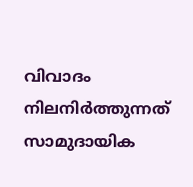വിവാദം നിലനിർത്തുന്നത് സാമുദായിക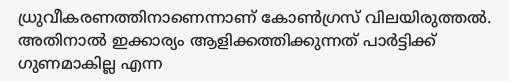ധ്രുവീകരണത്തിനാണെന്നാണ് കോണ്‍ഗ്രസ് വിലയിരുത്തല്‍. അതിനാല്‍ ഇക്കാര്യം ആളിക്കത്തിക്കുന്നത് പാർട്ടിക്ക് ഗുണമാകില്ല എന്ന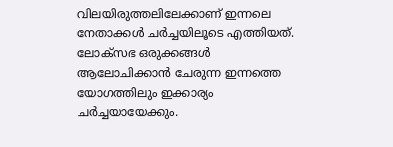വിലയിരുത്തലിലേക്കാണ് ഇന്നലെ നേതാക്കള്‍ ചർച്ചയിലൂടെ എത്തിയത്. ലോക്സഭ ഒരുക്കങ്ങള്‍ ആലോചിക്കാന്‍ ചേരുന്ന ഇന്നത്തെ യോഗത്തിലും ഇക്കാര്യം ചർച്ചയായേക്കും.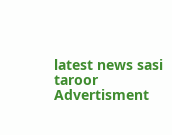latest news sasi taroor
Advertisment